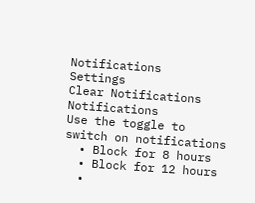Notifications
Settings
Clear Notifications
Notifications
Use the toggle to switch on notifications
  • Block for 8 hours
  • Block for 12 hours
  •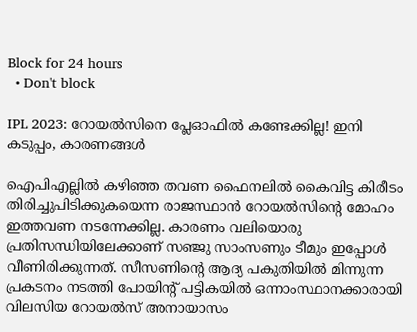Block for 24 hours
  • Don't block

IPL 2023: റോയല്‍സിനെ പ്ലേഓഫില്‍ കണ്ടേക്കില്ല! ഇനി കടുപ്പം, കാരണങ്ങള്‍

ഐപിഎല്ലില്‍ കഴിഞ്ഞ തവണ ഫൈനലില്‍ കൈവിട്ട കിരീടം തിരിച്ചുപിടിക്കുകയെന്ന രാജസ്ഥാന്‍ റോയല്‍സിന്റെ മോഹം ഇത്തവണ നടന്നേക്കില്ല. കാരണം വലിയൊരു പ്രതിസന്ധിയിലേക്കാണ് സഞ്ജു സാംസണും ടീമും ഇപ്പോള്‍ വീണിരിക്കുന്നത്. സീസണിന്റെ ആദ്യ പകുതിയില്‍ മിന്നുന്ന പ്രകടനം നടത്തി പോയിന്റ് പട്ടികയില്‍ ഒന്നാംസ്ഥാനക്കാരായി വിലസിയ റോയല്‍സ് അനായാസം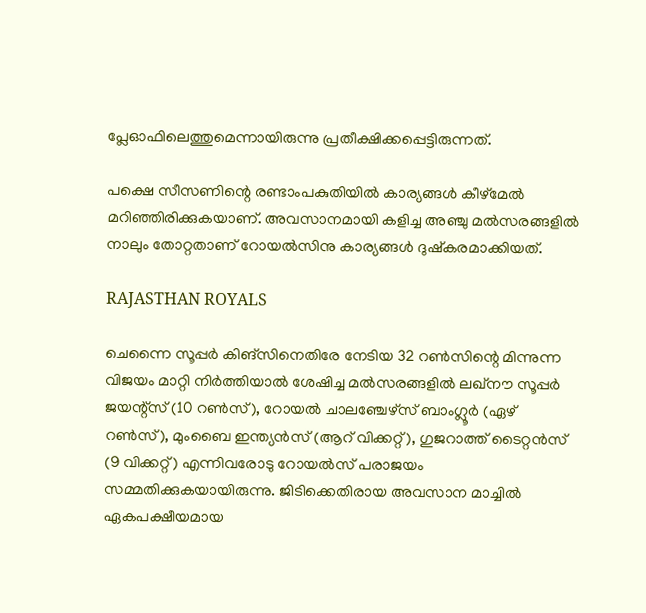പ്ലേഓഫിലെത്തുമെന്നായിരുന്നു പ്രതീക്ഷിക്കപ്പെട്ടിരുന്നത്.

പക്ഷെ സീസണിന്റെ രണ്ടാംപകുതിയില്‍ കാര്യങ്ങള്‍ കീഴ്‌മേല്‍ മറിഞ്ഞിരിക്കുകയാണ്. അവസാനമായി കളിച്ച അഞ്ചു മല്‍സരങ്ങളില്‍ നാലും തോറ്റതാണ് റോയല്‍സിനു കാര്യങ്ങള്‍ ദുഷ്‌കരമാക്കിയത്.

RAJASTHAN ROYALS

ചെന്നൈ സൂപ്പര്‍ കിങ്‌സിനെതിരേ നേടിയ 32 റണ്‍സിന്റെ മിന്നുന്ന വിജയം മാറ്റി നിര്‍ത്തിയാല്‍ ശേഷിച്ച മല്‍സരങ്ങളില്‍ ലഖ്‌നൗ സൂപ്പര്‍ ജയന്റ്‌സ് (10 റണ്‍സ്), റോയല്‍ ചാലഞ്ചേഴ്‌സ് ബാംഗ്ലൂര്‍ (ഏഴ് റണ്‍സ്), മുംബൈ ഇന്ത്യന്‍സ് (ആറ് വിക്കറ്റ്), ഗുജറാത്ത് ടൈറ്റന്‍സ് (9 വിക്കറ്റ്) എന്നിവരോടു റോയല്‍സ് പരാജയം സമ്മതിക്കുകയായിരുന്നു. ജിടിക്കെതിരായ അവസാന മാച്ചില്‍ ഏകപക്ഷീയമായ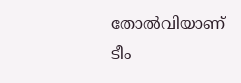തോല്‍വിയാണ് ടീം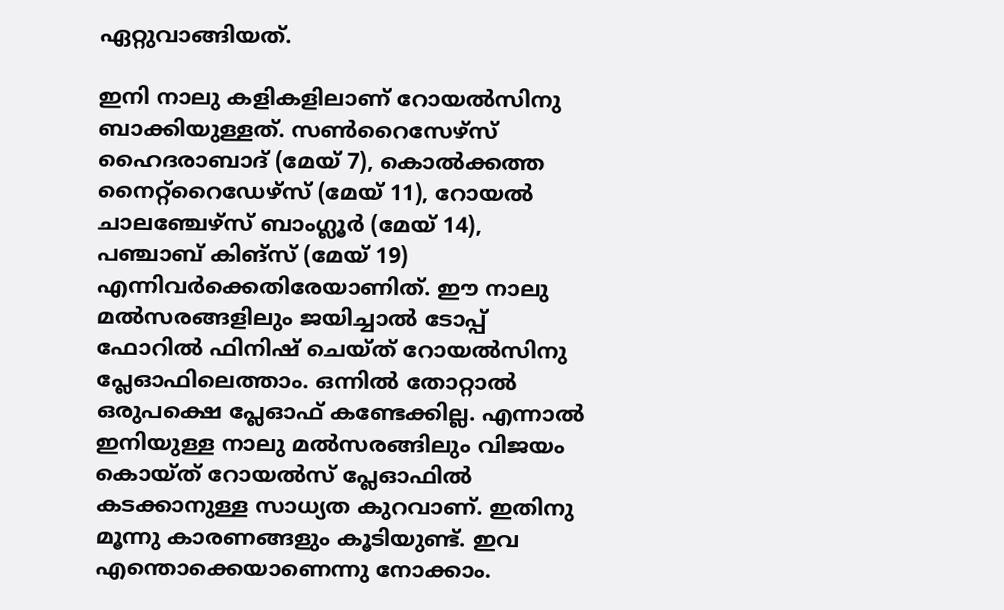ഏറ്റുവാങ്ങിയത്.

ഇനി നാലു കളികളിലാണ് റോയല്‍സിനു ബാക്കിയുള്ളത്. സണ്‍റൈസേഴ്‌സ് ഹൈദരാബാദ് (മേയ് 7), കൊല്‍ക്കത്ത നൈറ്റ്‌റൈഡേഴ്‌സ് (മേയ് 11), റോയല്‍ ചാലഞ്ചേഴ്‌സ് ബാംഗ്ലൂര്‍ (മേയ് 14), പഞ്ചാബ് കിങ്‌സ് (മേയ് 19) എന്നിവര്‍ക്കെതിരേയാണിത്. ഈ നാലു മല്‍സരങ്ങളിലും ജയിച്ചാല്‍ ടോപ്പ് ഫോറില്‍ ഫിനിഷ് ചെയ്ത് റോയല്‍സിനു പ്ലേഓഫിലെത്താം. ഒന്നില്‍ തോറ്റാല്‍ ഒരുപക്ഷെ പ്ലേഓഫ് കണ്ടേക്കില്ല. എന്നാല്‍ ഇനിയുള്ള നാലു മല്‍സരങ്ങിലും വിജയം കൊയ്ത് റോയല്‍സ് പ്ലേഓഫില്‍ കടക്കാനുള്ള സാധ്യത കുറവാണ്. ഇതിനു മൂന്നു കാരണങ്ങളും കൂടിയുണ്ട്. ഇവ എന്തൊക്കെയാണെന്നു നോക്കാം.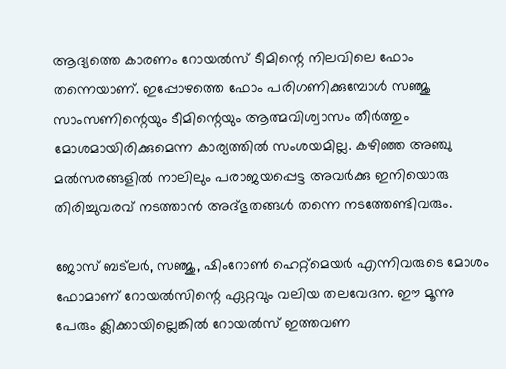ആദ്യത്തെ കാരണം റോയല്‍സ് ടീമിന്റെ നിലവിലെ ഫോം തന്നെയാണ്. ഇപ്പോഴത്തെ ഫോം പരിഗണിക്കുമ്പോള്‍ സഞ്ജു സാംസണിന്റെയും ടീമിന്റെയും ആത്മവിശ്വാസം തീര്‍ത്തും മോശമായിരിക്കുമെന്ന കാര്യത്തില്‍ സംശയമില്ല. കഴിഞ്ഞ അഞ്ചു മല്‍സരങ്ങളില്‍ നാലിലും പരാജയപ്പെട്ട അവര്‍ക്കു ഇനിയൊരു തിരിച്ചുവരവ് നടത്താന്‍ അദ്ഭുതങ്ങള്‍ തന്നെ നടത്തേണ്ടിവരും.

ജോസ് ബട്‌ലര്‍, സഞ്ജു, ഷിംറോണ്‍ ഹെറ്റ്‌മെയര്‍ എന്നിവരുടെ മോശം ഫോമാണ് റോയല്‍സിന്റെ ഏറ്റവും വലിയ തലവേദന. ഈ മൂന്നു പേരും ക്ലിക്കായില്ലെങ്കില്‍ റോയല്‍സ് ഇത്തവണ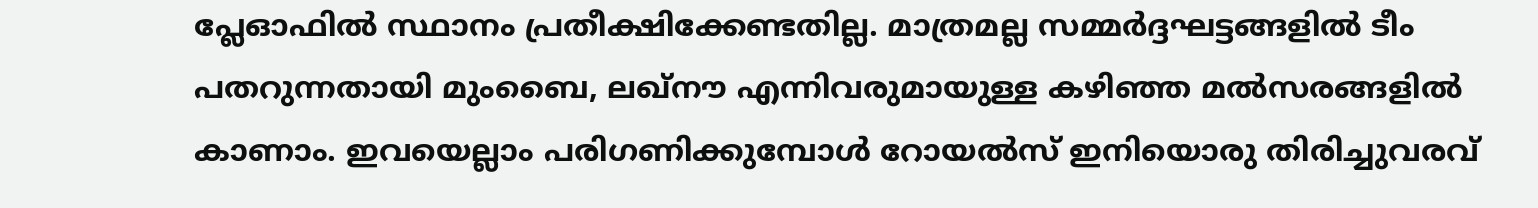പ്ലേഓഫില്‍ സ്ഥാനം പ്രതീക്ഷിക്കേണ്ടതില്ല. മാത്രമല്ല സമ്മര്‍ദ്ദഘട്ടങ്ങളില്‍ ടീം പതറുന്നതായി മുംബൈ, ലഖ്‌നൗ എന്നിവരുമായുള്ള കഴിഞ്ഞ മല്‍സരങ്ങളില്‍ കാണാം. ഇവയെല്ലാം പരിഗണിക്കുമ്പോള്‍ റോയല്‍സ് ഇനിയൊരു തിരിച്ചുവരവ്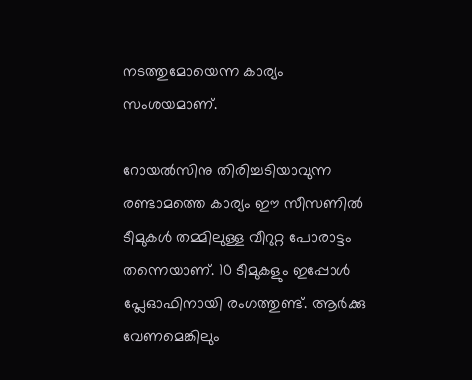നടത്തുമോയെന്ന കാര്യം സംശയമാണ്.

റോയല്‍സിനു തിരിച്ചടിയാവുന്ന രണ്ടാമത്തെ കാര്യം ഈ സീസണില്‍ ടീമുകള്‍ തമ്മിലുള്ള വീറുറ്റ പോരാട്ടം തന്നെയാണ്. 10 ടീമുകളും ഇപ്പോള്‍ പ്ലേഓഫിനായി രംഗത്തുണ്ട്. ആര്‍ക്കു വേണമെങ്കിലും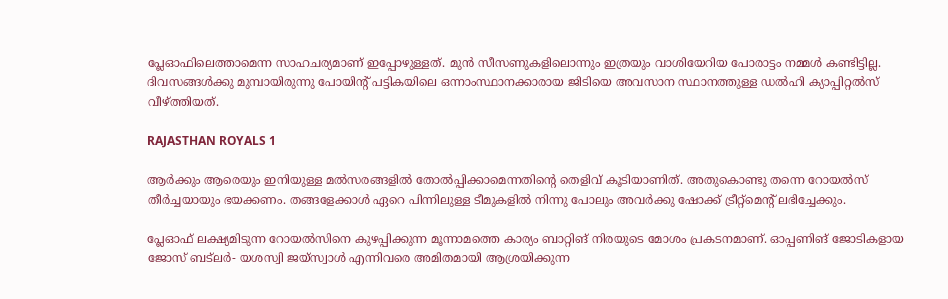പ്ലേഓഫിലെത്താമെന്ന സാഹചര്യമാണ് ഇപ്പോഴുള്ളത്. മുന്‍ സീസണുകളിലൊന്നും ഇത്രയും വാശിയേറിയ പോരാട്ടം നമ്മള്‍ കണ്ടിട്ടില്ല. ദിവസങ്ങള്‍ക്കു മുമ്പായിരുന്നു പോയിന്റ് പട്ടികയിലെ ഒന്നാംസ്ഥാനക്കാരായ ജിടിയെ അവസാന സ്ഥാനത്തുള്ള ഡല്‍ഹി ക്യാപ്പിറ്റല്‍സ് വീഴ്ത്തിയത്.

RAJASTHAN ROYALS 1

ആര്‍ക്കും ആരെയും ഇനിയുള്ള മല്‍സരങ്ങളില്‍ തോല്‍പ്പിക്കാമെന്നതിന്റെ തെളിവ് കൂടിയാണിത്. അതുകൊണ്ടു തന്നെ റോയല്‍സ് തീര്‍ച്ചയായും ഭയക്കണം. തങ്ങളേക്കാള്‍ ഏറെ പിന്നിലുള്ള ടീമുകളില്‍ നിന്നു പോലും അവര്‍ക്കു ഷോക്ക് ട്രീറ്റ്‌മെന്റ് ലഭിച്ചേക്കും.

പ്ലേഓഫ് ലക്ഷ്യമിടുന്ന റോയല്‍സിനെ കുഴപ്പിക്കുന്ന മൂന്നാമത്തെ കാര്യം ബാറ്റിങ് നിരയുടെ മോശം പ്രകടനമാണ്. ഓപ്പണിങ് ജോടികളായ ജോസ് ബട്‌ലര്‍- യശസ്വി ജയ്‌സ്വാള്‍ എന്നിവരെ അമിതമായി ആശ്രയിക്കുന്ന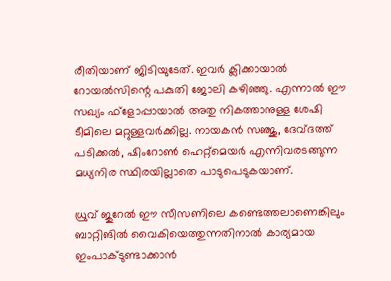രീതിയാണ് ജിടിയുടേത്. ഇവര്‍ ക്ലിക്കായാല്‍ റോയല്‍സിന്റെ പകുതി ജോലി കഴിഞ്ഞു. എന്നാല്‍ ഈ സഖ്യം ഫ്‌ളോപ്പായാല്‍ അതു നികത്താനുള്ള ശേഷി ടീമിലെ മറ്റുള്ളവര്‍ക്കില്ല. നായകന്‍ സഞ്ജു, ദേവ്ദത്ത് പടിക്കല്‍, ഷിംറോണ്‍ ഹെറ്റ്‌മെയര്‍ എന്നിവരടങ്ങുന്ന മധ്യനിര സ്ഥിരയില്ലാതെ പാടുപെടുകയാണ്.

ധ്രുവ് ജുറേല്‍ ഈ സീസണിലെ കണ്ടെത്തലാണെങ്കിലും ബാറ്റിങില്‍ വൈകിയെത്തുന്നതിനാല്‍ കാര്യമായ ഇംപാക്ടുണ്ടാക്കാന്‍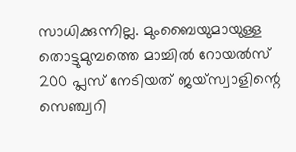സാധിക്കുന്നില്ല. മുംബൈയുമായുള്ള തൊട്ടുമുമ്പത്തെ മാച്ചില്‍ റോയല്‍സ് 200 പ്ലസ് നേടിയത് ജയ്‌സ്വാളിന്റെ സെഞ്ച്വറി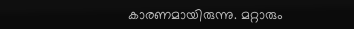കാരണമായിരുന്നു. മറ്റാരും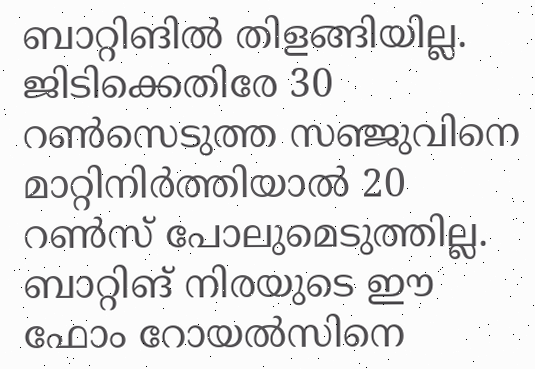ബാറ്റിങില്‍ തിളങ്ങിയില്ല. ജിടിക്കെതിരേ 30 റണ്‍സെടുത്ത സഞ്ജുവിനെ മാറ്റിനിര്‍ത്തിയാല്‍ 20 റണ്‍സ് പോലുമെടുത്തില്ല. ബാറ്റിങ് നിരയുടെ ഈ ഫോം റോയല്‍സിനെ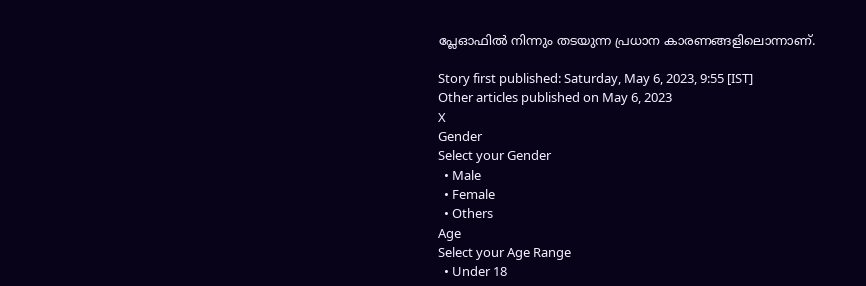പ്ലേഓഫില്‍ നിന്നും തടയുന്ന പ്രധാന കാരണങ്ങളിലൊന്നാണ്.

Story first published: Saturday, May 6, 2023, 9:55 [IST]
Other articles published on May 6, 2023
X
Gender
Select your Gender
  • Male
  • Female
  • Others
Age
Select your Age Range
  • Under 18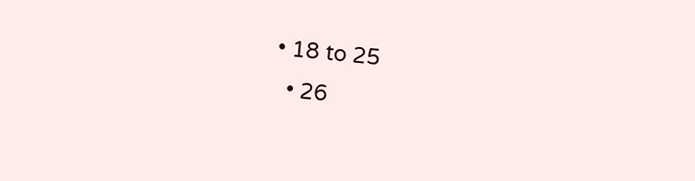• 18 to 25
  • 26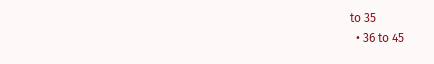to 35
  • 36 to 45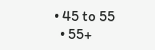• 45 to 55
  • 55+